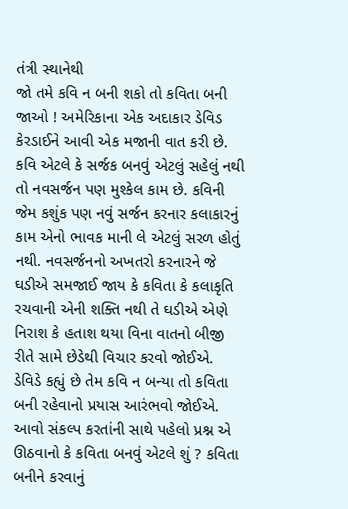તંત્રી સ્થાનેથી
જો તમે કવિ ન બની શકો તો કવિતા બની જાઓ ! અમેરિકાના એક અદાકાર ડેવિડ કેરડાઈને આવી એક મજાની વાત કરી છે.
કવિ એટલે કે સર્જક બનવું એટલું સહેલું નથી તો નવસર્જન પણ મુશ્કેલ કામ છે. કવિની જેમ કશુંક પણ નવું સર્જન કરનાર કલાકારનું કામ એનો ભાવક માની લે એટલું સરળ હોતું નથી. નવસર્જનનો અખતરો કરનારને જે ઘડીએ સમજાઈ જાય કે કવિતા કે કલાકૃતિ રચવાની એની શક્તિ નથી તે ઘડીએ એણે નિરાશ કે હતાશ થયા વિના વાતનો બીજી રીતે સામે છેડેથી વિચાર કરવો જોઈએ.
ડેવિડે કહ્યું છે તેમ કવિ ન બન્યા તો કવિતા બની રહેવાનો પ્રયાસ આરંભવો જોઈએ. આવો સંકલ્પ કરતાંની સાથે પહેલો પ્રશ્ન એ ઊઠવાનો કે કવિતા બનવું એટલે શું ? કવિતા બનીને કરવાનું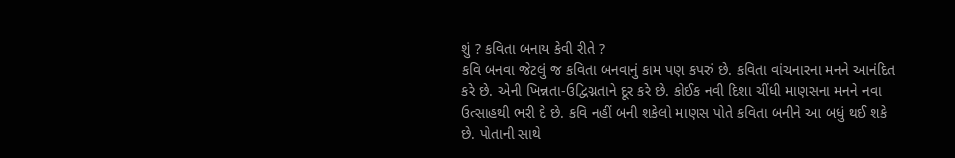શું ? કવિતા બનાય કેવી રીતે ?
કવિ બનવા જેટલું જ કવિતા બનવાનું કામ પણ કપરું છે. કવિતા વાંચનારના મનને આનંદિત કરે છે. એની ખિન્નતા-ઉદ્વિગ્નતાને દૂર કરે છે. કોઈક નવી દિશા ચીંધી માણસના મનને નવા ઉત્સાહથી ભરી દે છે. કવિ નહીં બની શકેલો માણસ પોતે કવિતા બનીને આ બધું થઈ શકે છે. પોતાની સાથે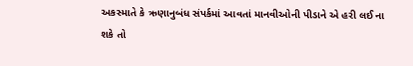અકસ્માતે કે ઋણાનુબંધ સંપર્કમાં આવતાં માનવીઓની પીડાને એ હરી લઈ ના શકે તો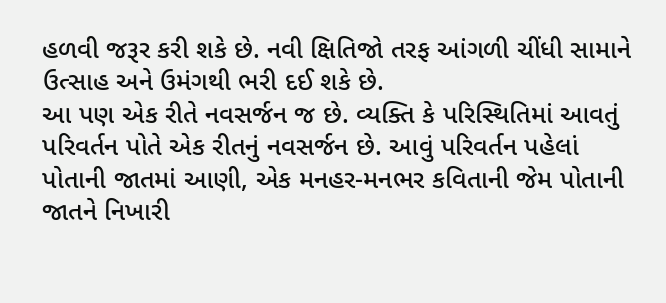હળવી જરૂર કરી શકે છે. નવી ક્ષિતિજો તરફ આંગળી ચીંધી સામાને ઉત્સાહ અને ઉમંગથી ભરી દઈ શકે છે.
આ પણ એક રીતે નવસર્જન જ છે. વ્યક્તિ કે પરિસ્થિતિમાં આવતું પરિવર્તન પોતે એક રીતનું નવસર્જન છે. આવું પરિવર્તન પહેલાં પોતાની જાતમાં આણી, એક મનહર-મનભર કવિતાની જેમ પોતાની જાતને નિખારી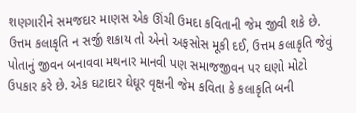શણગારીને સમજદાર માણસ એક ઊંચી ઉમદા કવિતાની જેમ જીવી શકે છે.
ઉત્તમ કલાકૃતિ ન સર્જી શકાય તો એનો અફસોસ મૂકી દઈ, ઉત્તમ કલાકૃતિ જેવું પોતાનું જીવન બનાવવા મથનાર માનવી પણ સમાજજીવન પર ઘણો મોટો ઉપકાર કરે છે. એક ઘટાદાર ઘેઘૂર વૃક્ષની જેમ કવિતા કે કલાકૃતિ બની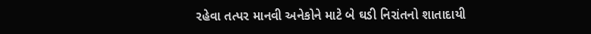રહેવા તત્પર માનવી અનેકોને માટે બે ઘડી નિરાંતનો શાતાદાયી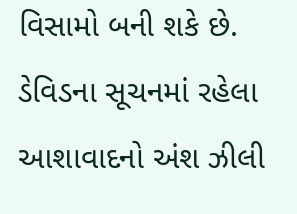વિસામો બની શકે છે. ડેવિડના સૂચનમાં રહેલા આશાવાદનો અંશ ઝીલી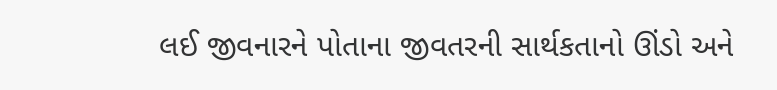લઈ જીવનારને પોતાના જીવતરની સાર્થકતાનો ઊંડો અને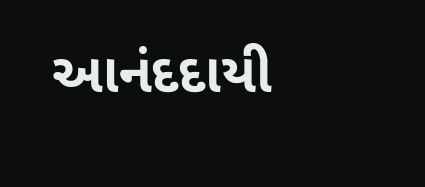આનંદદાયી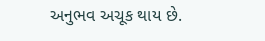અનુભવ અચૂક થાય છે.